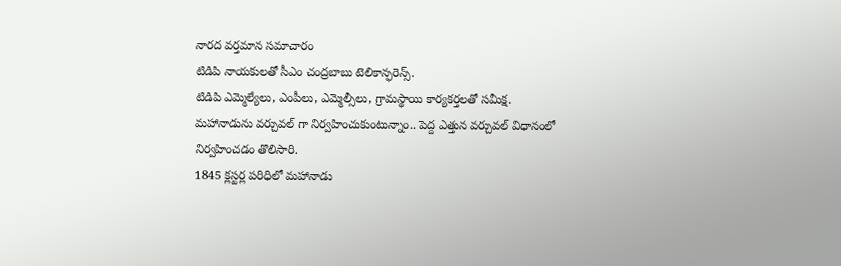నారద వర్తమాన సమాచారం
టిడిపి నాయకులతో సీఎం చంద్రబాబు టెలికాన్ఫరెన్స్.
టిడిపి ఎమ్మెల్యేలు, ఎంపీలు, ఎమ్మెల్సీలు, గ్రామస్థాయి కార్యకర్తలతో సమీక్ష.
మహానాడును వర్చువల్ గా నిర్వహించుకుంటున్నాం.. పెద్ద ఎత్తున వర్చువల్ విధానంలో నిర్వహించడం తొలిసారి.
1845 క్లస్టర్ల పరిధిలో మహానాడు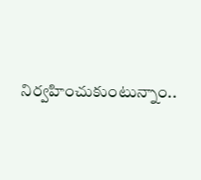నిర్వహించుకుంటున్నాం..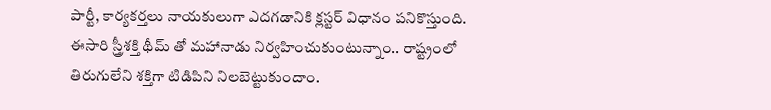పార్టీ, కార్యకర్తలు నాయకులుగా ఎదగడానికి క్లస్టర్ విధానం పనికొస్తుంది.
ఈసారి స్త్రీశక్తి థీమ్ తో మహానాడు నిర్వహించుకుంటున్నాం.. రాష్ట్రంలో తిరుగులేని శక్తిగా టిడిపిని నిలబెట్టుకుందాం.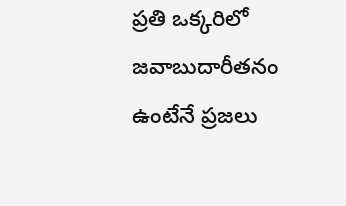ప్రతి ఒక్కరిలో జవాబుదారీతనం ఉంటేనే ప్రజలు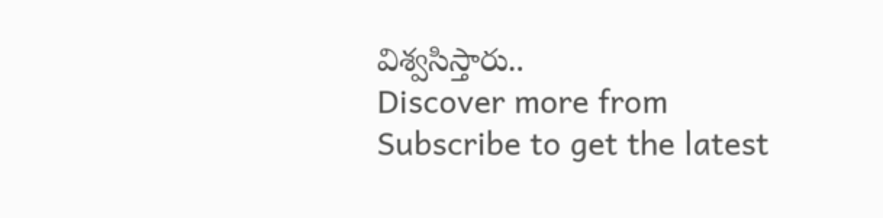విశ్వసిస్తారు..
Discover more from
Subscribe to get the latest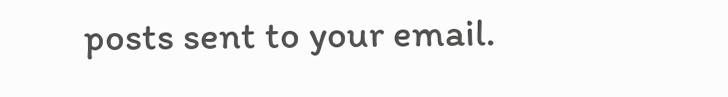posts sent to your email.